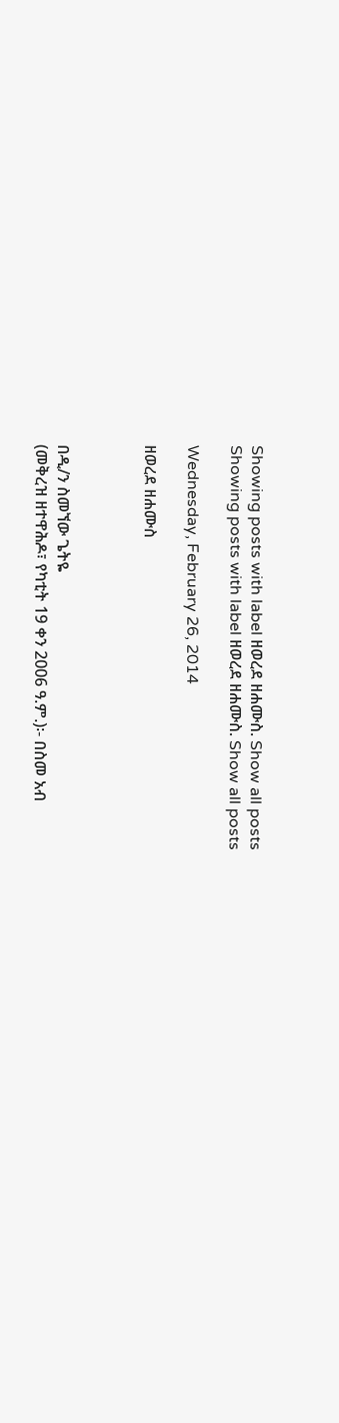Showing posts with label ዘወረደ ዘሐሙስ. Show all posts
Showing posts with label ዘወረደ ዘሐሙስ. Show all posts

Wednesday, February 26, 2014

ዘወረደ ዘሐሙስ



በዲ/ን ስመኘው ጌትዬ
(መቅረዝ ዘተዋሕዶ፣ የካቲት 19 ቀን 2006 ዓ.ም.)፡- በስመ አብ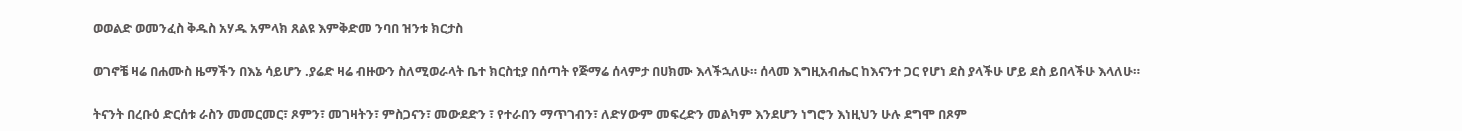ወወልድ ወመንፈስ ቅዱስ አሃዱ አምላክ ጸልዩ እምቅድመ ንባበ ዝንቱ ክርታስ

ወገኖቼ ዛሬ በሐሙስ ዜማችን በእኔ ሳይሆን .ያሬድ ዛሬ ብዙውን ስለሚወራላት ቤተ ክርስቲያ በሰጣት የጅማሬ ሰላምታ በሀክሙ እላችኋለሁ። ሰላመ እግዚአብሔር ከእናንተ ጋር የሆነ ደስ ያላችሁ ሆይ ደስ ይበላችሁ እላለሁ።

ትናንት በረቡዕ ድርሰቱ ራስን መመርመር፣ ጾምን፣ መገዛትን፣ ምስጋናን፣ መውደድን ፣ የተራበን ማጥገብን፣ ለድሃውም መፍረድን መልካም እንደሆን ነግሮን እነዚህን ሁሉ ደግሞ በጾም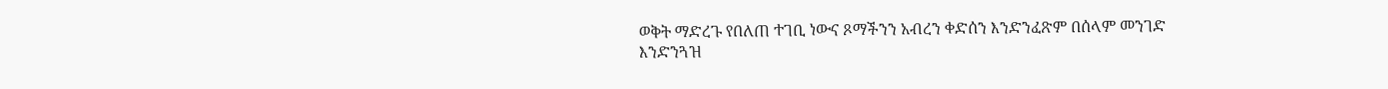ወቅት ማድረጉ የበለጠ ተገቢ ነውና ጾማችንን አብረን ቀድሰን እንድንፈጽም በሰላም መንገድ እንድንጓዝ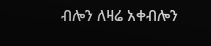ብሎን ለዛሬ አቀብሎን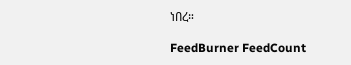ነበረ።

FeedBurner FeedCount